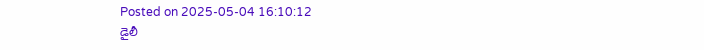Posted on 2025-05-04 16:10:12
డైలీ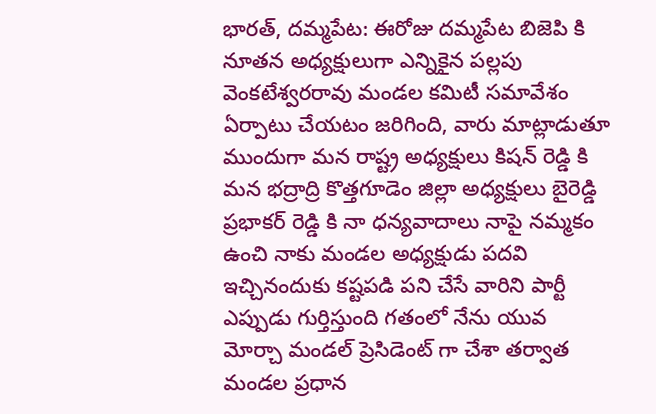భారత్, దమ్మపేట: ఈరోజు దమ్మపేట బిజెపి కి నూతన అధ్యక్షులుగా ఎన్నికైన పల్లపు వెంకటేశ్వరరావు మండల కమిటీ సమావేశం ఏర్పాటు చేయటం జరిగింది, వారు మాట్లాడుతూ ముందుగా మన రాష్ట్ర అధ్యక్షులు కిషన్ రెడ్డి కి మన భద్రాద్రి కొత్తగూడెం జిల్లా అధ్యక్షులు బైరెడ్డి ప్రభాకర్ రెడ్డి కి నా ధన్యవాదాలు నాపై నమ్మకం ఉంచి నాకు మండల అధ్యక్షుడు పదవి ఇచ్చినందుకు కష్టపడి పని చేసే వారిని పార్టీ ఎప్పుడు గుర్తిస్తుంది గతంలో నేను యువ మోర్చా మండల్ ప్రెసిడెంట్ గా చేశా తర్వాత మండల ప్రధాన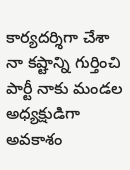కార్యదర్శిగా చేశా నా కష్టాన్ని గుర్తించి పార్టీ నాకు మండల అధ్యక్షుడిగా అవకాశం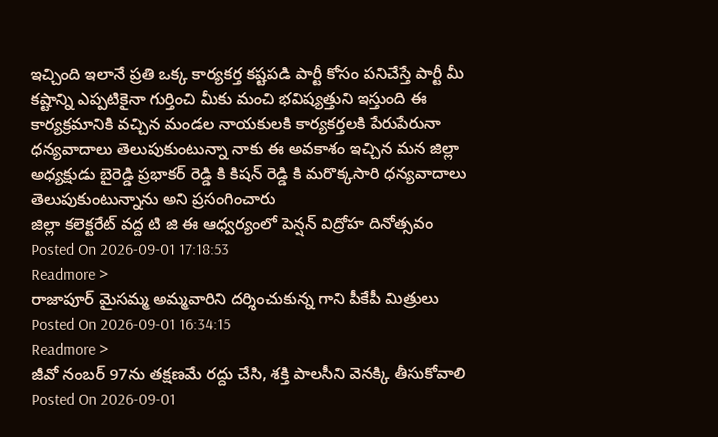ఇచ్చింది ఇలానే ప్రతి ఒక్క కార్యకర్త కష్టపడి పార్టీ కోసం పనిచేస్తే పార్టీ మీ కష్టాన్ని ఎప్పటికైనా గుర్తించి మీకు మంచి భవిష్యత్తుని ఇస్తుంది ఈ కార్యక్రమానికి వచ్చిన మండల నాయకులకి కార్యకర్తలకి పేరుపేరునా ధన్యవాదాలు తెలుపుకుంటున్నా నాకు ఈ అవకాశం ఇచ్చిన మన జిల్లా అధ్యక్షుడు బైరెడ్డి ప్రభాకర్ రెడ్డి కి కిషన్ రెడ్డి కి మరొక్కసారి ధన్యవాదాలు తెలుపుకుంటున్నాను అని ప్రసంగించారు
జిల్లా కలెక్టరేట్ వద్ద టి జి ఈ ఆధ్వర్యంలో పెన్షన్ విద్రోహ దినోత్సవం
Posted On 2026-09-01 17:18:53
Readmore >
రాజాపూర్ మైసమ్మ అమ్మవారిని దర్శించుకున్న గాని పీకేపీ మిత్రులు
Posted On 2026-09-01 16:34:15
Readmore >
జీవో నంబర్ 97ను తక్షణమే రద్దు చేసి, శక్తి పాలసీని వెనక్కి తీసుకోవాలి
Posted On 2026-09-01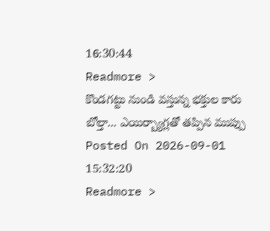16:30:44
Readmore >
కొండగట్టు నుండి వస్తున్న భక్తుల కారు బోల్తా... ఎయిర్బ్యాగ్లతో తప్పిన ముప్పు
Posted On 2026-09-01 15:32:20
Readmore >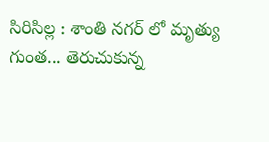సిరిసిల్ల : శాంతి నగర్ లో మృత్యు గుంత... తెరుచుకున్న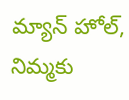మ్యాన్ హోల్, నిమ్మకు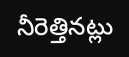నీరెత్తినట్లు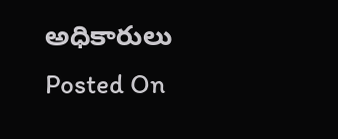అధికారులు
Posted On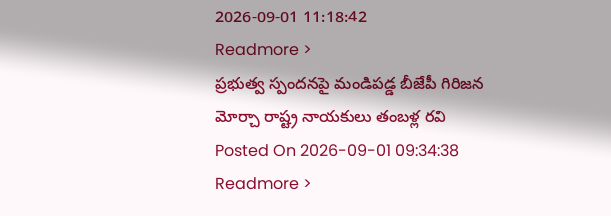2026-09-01 11:18:42
Readmore >
ప్రభుత్వ స్పందనపై మండిపడ్డ బీజేపీ గిరిజన మోర్చా రాష్ట్ర నాయకులు తంబళ్ల రవి
Posted On 2026-09-01 09:34:38
Readmore >